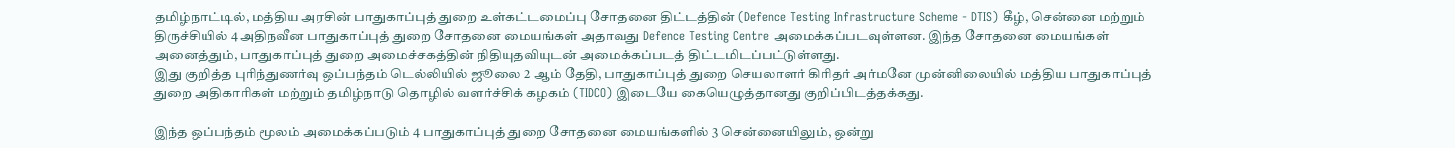தமிழ்நாட்டில், மத்திய அரசின் பாதுகாப்புத் துறை உள்கட்டமைப்பு சோதனை திட்டத்தின் (Defence Testing Infrastructure Scheme - DTIS) கீழ், சென்னை மற்றும் திருச்சியில் 4 அதிநவீன பாதுகாப்புத் துறை சோதனை மையங்கள் அதாவது Defence Testing Centre அமைக்கப்படவுள்ளன. இந்த சோதனை மையங்கள் அனைத்தும், பாதுகாப்புத் துறை அமைச்சகத்தின் நிதியுதவியுடன் அமைக்கப்படத் திட்டமிடப்பட்டுள்ளது.
இது குறித்த புரிந்துணர்வு ஒப்பந்தம் டெல்லியில் ஜூலை 2 ஆம் தேதி, பாதுகாப்புத் துறை செயலாளர் கிரிதர் அர்மனே முன்னிலையில் மத்திய பாதுகாப்புத் துறை அதிகாரிகள் மற்றும் தமிழ்நாடு தொழில் வளர்ச்சிக் கழகம் (TIDCO) இடையே கையெழுத்தானது குறிப்பிடத்தக்கது.

இந்த ஒப்பந்தம் மூலம் அமைக்கப்படும் 4 பாதுகாப்புத் துறை சோதனை மையங்களில் 3 சென்னையிலும், ஒன்று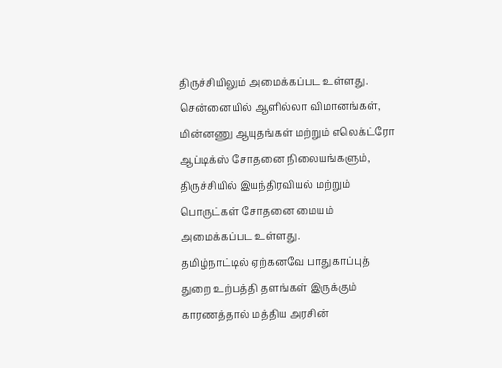திருச்சியிலும் அமைக்கப்பட உள்ளது. சென்னையில் ஆளில்லா விமானங்கள், மின்னணு ஆயுதங்கள் மற்றும் எலெக்ட்ரோ ஆப்டிக்ஸ் சோதனை நிலையங்களும், திருச்சியில் இயந்திரவியல் மற்றும் பொருட்கள் சோதனை மையம் அமைக்கப்பட உள்ளது.
தமிழ்நாட்டில் ஏற்கனவே பாதுகாப்புத் துறை உற்பத்தி தளங்கள் இருக்கும் காரணத்தால் மத்திய அரசின்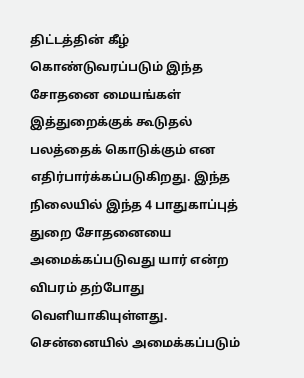திட்டத்தின் கீழ் கொண்டுவரப்படும் இந்த சோதனை மையங்கள் இத்துறைக்குக் கூடுதல் பலத்தைக் கொடுக்கும் என எதிர்பார்க்கப்படுகிறது. இந்த நிலையில் இந்த 4 பாதுகாப்புத் துறை சோதனையை அமைக்கப்படுவது யார் என்ற விபரம் தற்போது வெளியாகியுள்ளது.
சென்னையில் அமைக்கப்படும்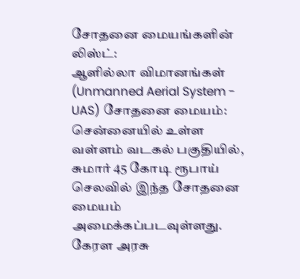சோதனை மையங்களின் லிஸ்ட்:
ஆளில்லா விமானங்கள் (Unmanned Aerial System - UAS) சோதனை மையம்: சென்னையில் உள்ள வள்ளம் வடகல் பகுதியில், சுமார் 45 கோடி ரூபாய் செலவில் இந்த சோதனை மையம் அமைக்கப்படவுள்ளது. கேரள அரசு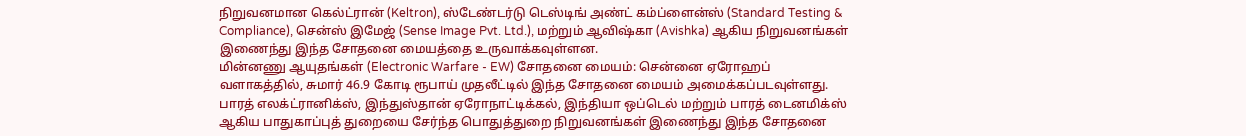நிறுவனமான கெல்ட்ரான் (Keltron), ஸ்டேண்டர்டு டெஸ்டிங் அண்ட் கம்ப்ளைன்ஸ் (Standard Testing & Compliance), சென்ஸ் இமேஜ் (Sense Image Pvt. Ltd.), மற்றும் ஆவிஷ்கா (Avishka) ஆகிய நிறுவனங்கள் இணைந்து இந்த சோதனை மையத்தை உருவாக்கவுள்ளன.
மின்னணு ஆயுதங்கள் (Electronic Warfare - EW) சோதனை மையம்: சென்னை ஏரோஹப் வளாகத்தில், சுமார் 46.9 கோடி ரூபாய் முதலீட்டில் இந்த சோதனை மையம் அமைக்கப்படவுள்ளது. பாரத் எலக்ட்ரானிக்ஸ், இந்துஸ்தான் ஏரோநாட்டிக்கல், இந்தியா ஒப்டெல் மற்றும் பாரத் டைனமிக்ஸ் ஆகிய பாதுகாப்புத் துறையை சேர்ந்த பொதுத்துறை நிறுவனங்கள் இணைந்து இந்த சோதனை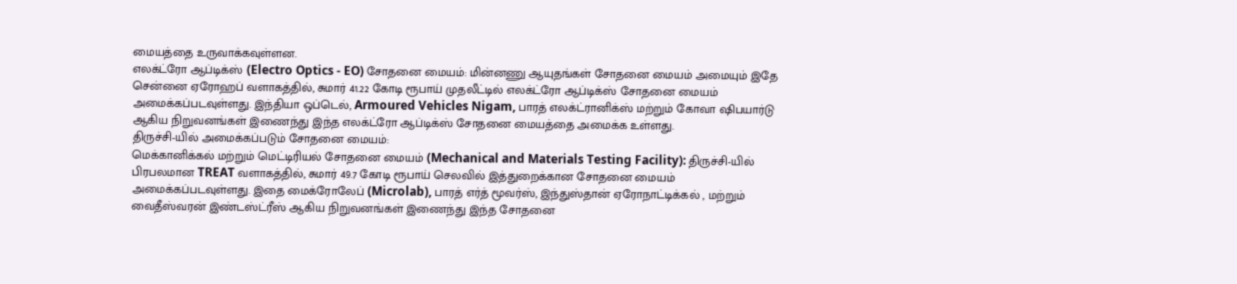மையத்தை உருவாக்கவுள்ளன.
எலக்ட்ரோ ஆப்டிக்ஸ் (Electro Optics - EO) சோதனை மையம்: மின்னணு ஆயுதங்கள் சோதனை மையம் அமையும் இதே சென்னை ஏரோஹப் வளாகத்தில், சுமார் 41.22 கோடி ரூபாய் முதலீட்டில் எலக்ட்ரோ ஆப்டிக்ஸ் சோதனை மையம் அமைக்கப்படவுள்ளது. இந்தியா ஒப்டெல், Armoured Vehicles Nigam, பாரத் எலக்ட்ரானிக்ஸ் மற்றும் கோவா ஷிபயார்டு ஆகிய நிறுவனங்கள் இணைந்து இந்த எலக்ட்ரோ ஆப்டிக்ஸ் சோதனை மையத்தை அமைக்க உள்ளது.
திருச்சி-யில் அமைக்கப்படும் சோதனை மையம்:
மெக்கானிக்கல் மற்றும் மெட்டிரியல் சோதனை மையம் (Mechanical and Materials Testing Facility): திருச்சி-யில் பிரபலமான TREAT வளாகத்தில், சுமார் 49.7 கோடி ரூபாய் செலவில் இத்துறைக்கான சோதனை மையம் அமைக்கப்படவுள்ளது. இதை மைக்ரோலேப் (Microlab), பாரத் எர்த் மூவர்ஸ், இந்துஸ்தான் ஏரோநாட்டிக்கல் , மற்றும் வைதீஸ்வரன் இண்டஸ்ட்ரீஸ் ஆகிய நிறுவனங்கள் இணைந்து இந்த சோதனை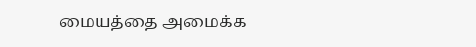மையத்தை அமைக்க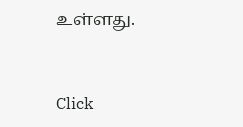உள்ளது.


Click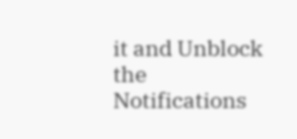it and Unblock the Notifications